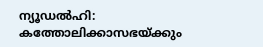ന്യൂഡൽഹി: കത്തോലിക്കാസഭയ്ക്കും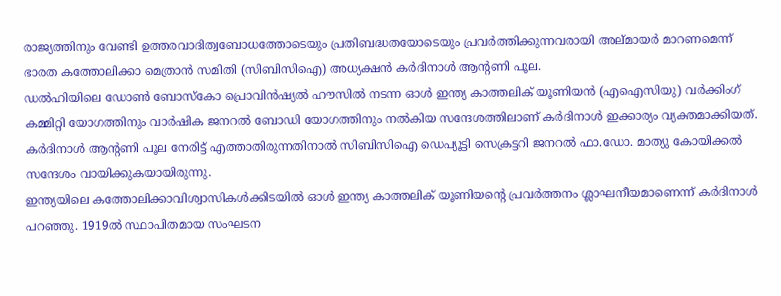രാജ്യത്തിനും വേണ്ടി ഉത്തരവാദിത്വബോധത്തോടെയും പ്രതിബദ്ധതയോടെയും പ്രവർത്തിക്കുന്നവരായി അല്മായർ മാറണമെന്ന് ഭാരത കത്തോലിക്കാ മെത്രാൻ സമിതി (സിബിസിഐ) അധ്യക്ഷൻ കർദിനാൾ ആന്റണി പൂല.
ഡൽഹിയിലെ ഡോൺ ബോസ്കോ പ്രൊവിൻഷ്യൽ ഹൗസിൽ നടന്ന ഓൾ ഇന്ത്യ കാത്തലിക് യൂണിയൻ (എഐസിയു) വർക്കിംഗ് കമ്മിറ്റി യോഗത്തിനും വാർഷിക ജനറൽ ബോഡി യോഗത്തിനും നൽകിയ സന്ദേശത്തിലാണ് കർദിനാൾ ഇക്കാര്യം വ്യക്തമാക്കിയത്. കർദിനാൾ ആന്റണി പൂല നേരിട്ട് എത്താതിരുന്നതിനാൽ സിബിസിഐ ഡെപ്യൂട്ടി സെക്രട്ടറി ജനറൽ ഫാ.ഡോ. മാത്യു കോയിക്കൽ സന്ദേശം വായിക്കുകയായിരുന്നു.
ഇന്ത്യയിലെ കത്തോലിക്കാവിശ്വാസികൾക്കിടയിൽ ഓൾ ഇന്ത്യ കാത്തലിക് യൂണിയന്റെ പ്രവർത്തനം ശ്ലാഘനീയമാണെന്ന് കർദിനാൾ പറഞ്ഞു. 1919ൽ സ്ഥാപിതമായ സംഘടന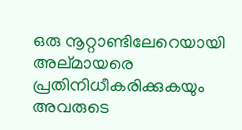ഒരു നൂറ്റാണ്ടിലേറെയായി അല്മായരെ പ്രതിനിധീകരിക്കുകയും അവരുടെ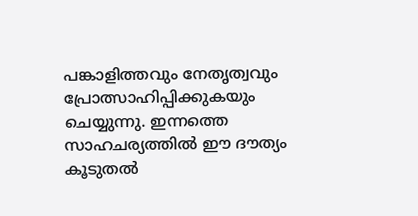പങ്കാളിത്തവും നേതൃത്വവും പ്രോത്സാഹിപ്പിക്കുകയും ചെയ്യുന്നു. ഇന്നത്തെ സാഹചര്യത്തിൽ ഈ ദൗത്യം കൂടുതൽ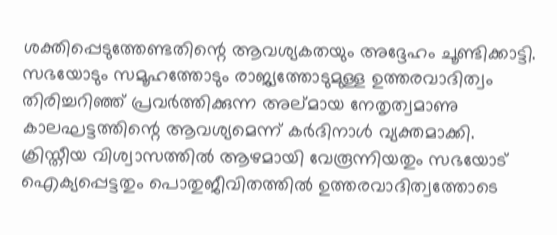ശക്തിപ്പെടുത്തേണ്ടതിന്റെ ആവശ്യകതയും അദ്ദേഹം ചൂണ്ടിക്കാട്ടി.
സഭയോടും സമൂഹത്തോടും രാജ്യത്തോടുമുള്ള ഉത്തരവാദിത്വം തിരിച്ചറിഞ്ഞ് പ്രവർത്തിക്കുന്ന അല്മായ നേതൃത്വമാണു കാലഘട്ടത്തിന്റെ ആവശ്യമെന്ന് കർദിനാൾ വ്യക്തമാക്കി. ക്രിസ്തീയ വിശ്വാസത്തിൽ ആഴമായി വേരൂന്നിയതും സഭയോട് ഐക്യപ്പെട്ടതും പൊതുജീവിതത്തിൽ ഉത്തരവാദിത്വത്തോടെ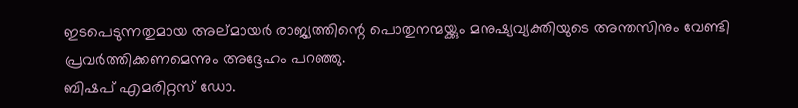ഇടപെടുന്നതുമായ അല്മായർ രാജ്യത്തിന്റെ പൊതുനന്മയ്ക്കും മനുഷ്യവ്യക്തിയുടെ അന്തസിനും വേണ്ടി പ്രവർത്തിക്കണമെന്നും അദ്ദേഹം പറഞ്ഞു.
ബിഷപ് എമരിറ്റസ് ഡോ.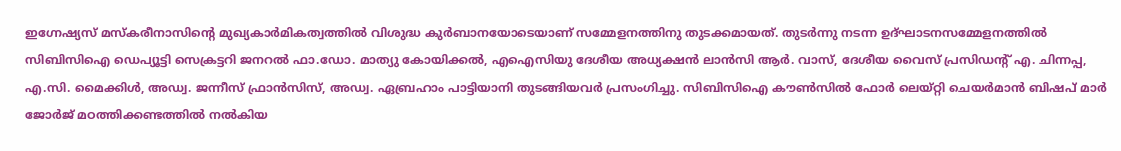ഇഗ്നേഷ്യസ് മസ്കരീനാസിന്റെ മുഖ്യകാർമികത്വത്തിൽ വിശുദ്ധ കുർബാനയോടെയാണ് സമ്മേളനത്തിനു തുടക്കമായത്. തുടർന്നു നടന്ന ഉദ്ഘാടനസമ്മേളനത്തിൽ സിബിസിഐ ഡെപ്യൂട്ടി സെക്രട്ടറി ജനറൽ ഫാ.ഡോ. മാത്യു കോയിക്കൽ, എഐസിയു ദേശീയ അധ്യക്ഷൻ ലാൻസി ആർ. വാസ്, ദേശീയ വൈസ് പ്രസിഡന്റ് എ. ചിന്നപ്പ, എ.സി. മൈക്കിൾ, അഡ്വ. ജന്നീസ് ഫ്രാൻസിസ്, അഡ്വ. ഏബ്രഹാം പാട്ടിയാനി തുടങ്ങിയവർ പ്രസംഗിച്ചു. സിബിസിഐ കൗൺസിൽ ഫോർ ലെയ്റ്റി ചെയർമാൻ ബിഷപ് മാർ ജോർജ് മഠത്തിക്കണ്ടത്തിൽ നൽകിയ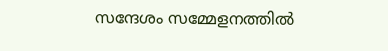സന്ദേശം സമ്മേളനത്തിൽ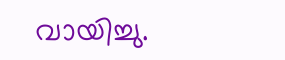വായിച്ചു.